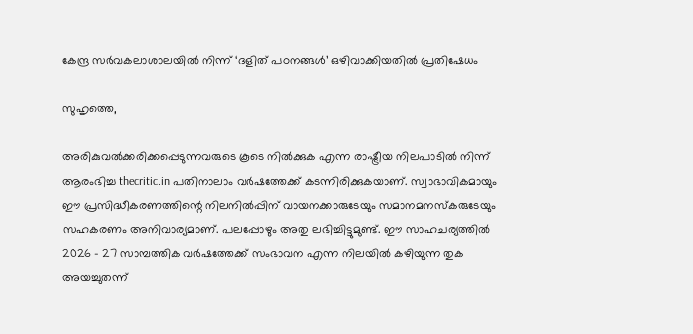കേന്ദ്ര സര്‍വകലാശാലയില്‍ നിന്ന് ‘ദളിത് പഠനങ്ങള്‍’ ഒഴിവാക്കിയതില്‍ പ്രതിഷേധം

സുഹൃത്തെ,

അരികുവല്‍ക്കരിക്കപ്പെടുന്നവരുടെ കൂടെ നില്‍ക്കുക എന്ന രാഷ്ട്രീയ നിലപാടില്‍ നിന്ന് ആരംഭിച്ച thecritic.in പതിനാലാം വര്‍ഷത്തേക്ക് കടന്നിരിക്കുകയാണ്. സ്വാഭാവികമായും ഈ പ്രസിദ്ധീകരണത്തിന്റെ നിലനില്‍പ്പിന് വായനക്കാരുടേയും സമാനമനസ്‌കരുടേയും സഹകരണം അനിവാര്യമാണ്. പലപ്പോഴും അതു ലഭിച്ചിട്ടുമുണ്ട്. ഈ സാഹചര്യത്തില്‍ 2026 - 27 സാമ്പത്തിക വര്‍ഷത്തേക്ക് സംഭാവന എന്ന നിലയില്‍ കഴിയുന്ന തുക അയച്ചുതന്ന്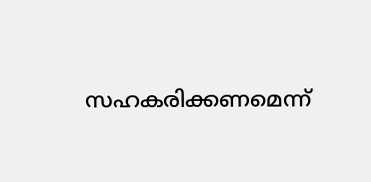സഹകരിക്കണമെന്ന്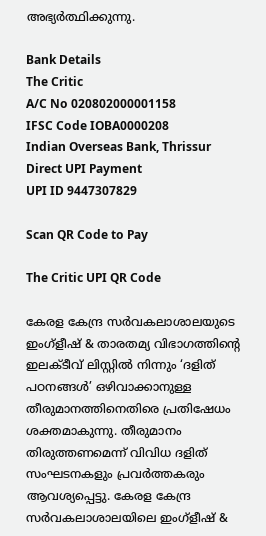അഭ്യര്‍ത്ഥിക്കുന്നു.

Bank Details
The Critic
A/C No 020802000001158
IFSC Code IOBA0000208
Indian Overseas Bank, Thrissur
Direct UPI Payment
UPI ID 9447307829

Scan QR Code to Pay

The Critic UPI QR Code

കേരള കേന്ദ്ര സര്‍വകലാശാലയുടെ ഇംഗ്‌ളീഷ് & താരതമ്യ വിഭാഗത്തിന്റെ ഇലക്ടീവ് ലിസ്റ്റില്‍ നിന്നും ‘ദളിത് പഠനങ്ങള്‍’ ഒഴിവാക്കാനുള്ള തീരുമാനത്തിനെതിരെ പ്രതിഷേധം ശക്തമാകുന്നു. തീരുമാനം തിരുത്തണമെന്ന് വിവിധ ദളിത് സംഘടനകളും പ്രവര്‍ത്തകരും ആവശ്യപ്പെട്ടു. കേരള കേന്ദ്ര സര്‍വകലാശാലയിലെ ഇംഗ്‌ളീഷ് &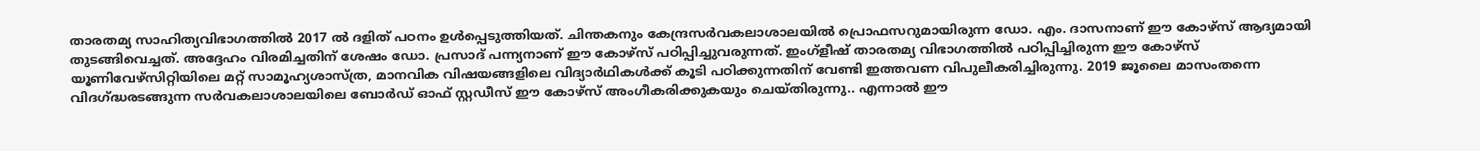താരതമ്യ സാഹിത്യവിഭാഗത്തില്‍ 2017 ല്‍ ദളിത് പഠനം ഉള്‍പ്പെടുത്തിയത്. ചിന്തകനും കേന്ദ്രസര്‍വകലാശാലയില്‍ പ്രൊഫസറുമായിരുന്ന ഡോ. എം. ദാസനാണ് ഈ കോഴ്‌സ് ആദ്യമായി തുടങ്ങിവെച്ചത്. അദ്ദേഹം വിരമിച്ചതിന് ശേഷം ഡോ. പ്രസാദ് പന്ന്യനാണ് ഈ കോഴ്‌സ് പഠിപ്പിച്ചുവരുന്നത്. ഇംഗ്‌ളീഷ് താരതമ്യ വിഭാഗത്തില്‍ പഠിപ്പിച്ചിരുന്ന ഈ കോഴ്‌സ് യൂണിവേഴ്‌സിറ്റിയിലെ മറ്റ് സാമൂഹ്യശാസ്ത്ര, മാനവിക വിഷയങ്ങളിലെ വിദ്യാര്‍ഥികള്‍ക്ക് കൂടി പഠിക്കുന്നതിന് വേണ്ടി ഇത്തവണ വിപുലീകരിച്ചിരുന്നു. 2019 ജൂലൈ മാസംതന്നെ വിദഗ്ദ്ധരടങ്ങുന്ന സര്‍വകലാശാലയിലെ ബോര്‍ഡ് ഓഫ് സ്റ്റഡീസ് ഈ കോഴ്‌സ് അംഗീകരിക്കുകയും ചെയ്തിരുന്നു.. എന്നാല്‍ ഈ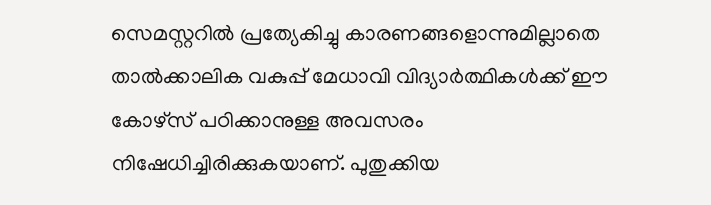സെമസ്റ്ററില്‍ പ്രത്യേകിച്ചു കാരണങ്ങളൊന്നുമില്ലാതെ താല്‍ക്കാലിക വകുപ്പ് മേധാവി വിദ്യാര്‍ത്ഥികള്‍ക്ക് ഈ കോഴ്‌സ് പഠിക്കാനുള്ള അവസരം നിഷേധിച്ചിരിക്കുകയാണ്. പുതുക്കിയ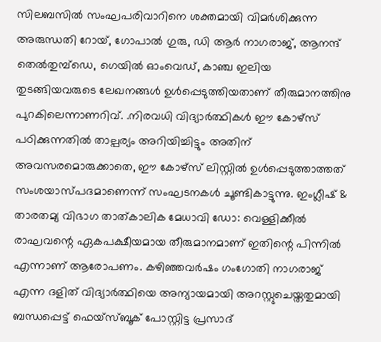സിലബസില്‍ സംഘപരിവാറിനെ ശക്തമായി വിമര്‍ശിക്കുന്ന അരുന്ധതി റോയ്, ഗോപാല്‍ ഗുരു, ഡി ആര്‍ നാഗരാജ്, ആനന്ദ് തെല്‍തുമ്പ്ഡെ, ഗെയില്‍ ഓംവെഡ്, കാഞ്ച ഇലിയ  തുടങ്ങിയവരുടെ ലേഖനങ്ങള്‍ ഉള്‍പ്പെടുത്തിയതാണ് തീരുമാനത്തിനു പുറകിലെന്നാണറിവ്. .നിരവധി വിദ്യാര്‍ത്ഥികള്‍ ഈ കോഴ്‌സ് പഠിക്കുന്നതില്‍ താല്പര്യം അറിയിച്ചിട്ടും അതിന് അവസരമൊരുക്കാതെ, ഈ കോഴ്‌സ് ലിസ്റ്റില്‍ ഉള്‍പ്പെടുത്താത്തത് സംശയാസ്പദമാണെന്ന് സംഘടനകള്‍ ചൂണ്ടികാട്ടുന്നു. ഇംഗ്ലീഷ് & താരതമ്യ വിഭാഗ താത്കാലിക മേധാവി ഡോ: വെള്ളിക്കീല്‍ രാഘവന്റെ ഏകപക്ഷീയമായ തീരുമാനമാണ് ഇതിന്റെ പിന്നില്‍ എന്നാണ് ആരോപണം. കഴിഞ്ഞവര്‍ഷം ഗംഗോതി നാഗരാജ് എന്ന ദളിത് വിദ്യാര്‍ത്ഥിയെ അന്യായമായി അറസ്റ്റുചെയ്തതുമായി ബന്ധപ്പെട്ട് ഫെയ്‌സ്ബൂക് പോസ്റ്റിട്ട പ്രസാദ്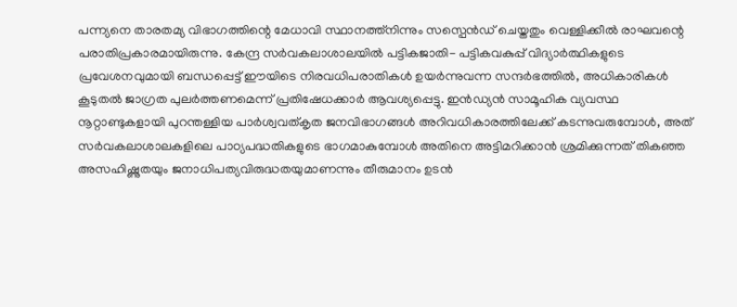പന്ന്യനെ താരതമ്യ വിഭാഗത്തിന്റെ മേധാവി സ്ഥാനത്ത്‌നിന്നും സസ്പെന്‍ഡ് ചെയ്തതും വെള്ളിക്കീല്‍ രാഘവന്റെ പരാതിപ്രകാരമായിരുന്നു. കേന്ദ്ര സര്‍വകലാശാലയില്‍ പട്ടികജാതി- പട്ടികവകുപ്പ് വിദ്യാര്‍ത്ഥികളുടെ പ്രവേശനവുമായി ബന്ധപ്പെട്ട് ഈയിടെ നിരവധിപരാതികള്‍ ഉയര്‍ന്നുവന്ന സന്ദര്‍ഭത്തില്‍, അധികാരികള്‍ കൂടുതല്‍ ജാഗ്രത പുലര്‍ത്തണമെന്ന് പ്രതിഷേധക്കാര്‍ ആവശ്യപ്പെട്ടു. ഇന്‍ഡ്യന്‍ സാമൂഹിക വ്യവസ്ഥ നൂറ്റാണ്ടുകളായി പുറന്തള്ളിയ പാര്‍ശ്വവത്കൃത ജനവിഭാഗങ്ങള്‍ അറിവധികാരത്തിലേക്ക് കടന്നുവരുമ്പോള്‍, അത് സര്‍വകലാശാലകളിലെ പാഠ്യപദ്ധതികളുടെ ഭാഗമാകുമ്പോള്‍ അതിനെ അട്ടിമറിക്കാന്‍ ശ്രമിക്കുന്നത് തികഞ്ഞ അസഹിഷ്ണുതയും ജനാധിപത്യവിരുദ്ധതയുമാണന്നും തീരുമാനം ഉടന്‍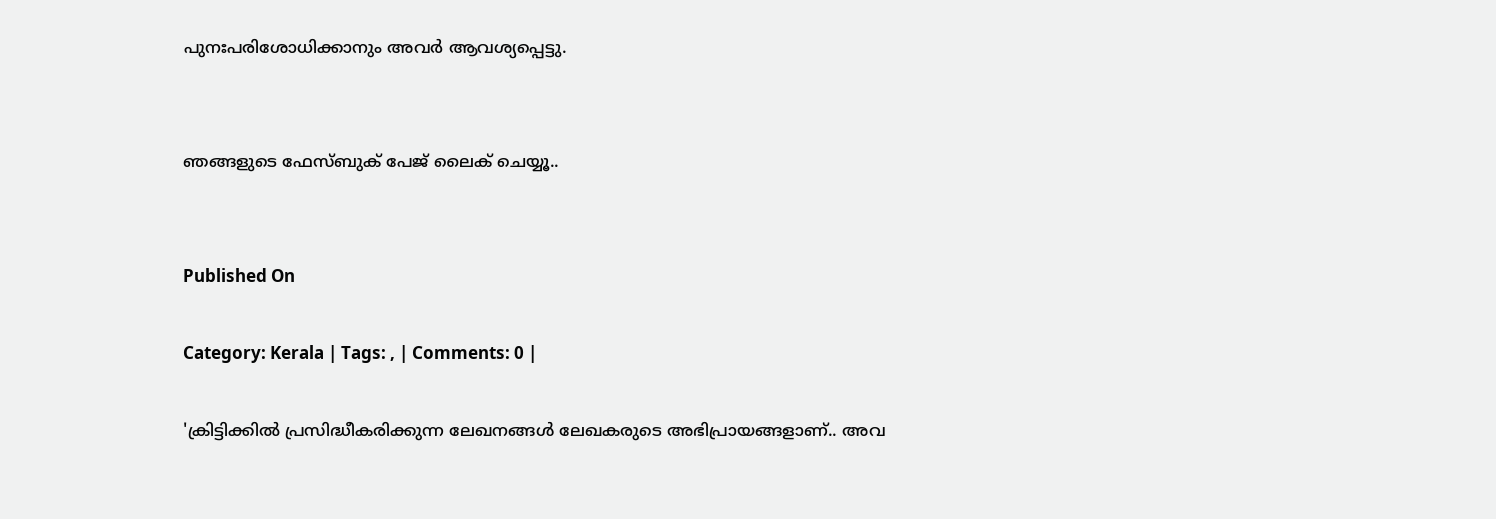പുനഃപരിശോധിക്കാനും അവര്‍ ആവശ്യപ്പെട്ടു.


ഞങ്ങളുടെ ഫേസ്ബുക് പേജ് ലൈക് ചെയ്യൂ..


Published On

Category: Kerala | Tags: , | Comments: 0 |

'ക്രിട്ടിക്കില്‍ പ്രസിദ്ധീകരിക്കുന്ന ലേഖനങ്ങള്‍ ലേഖകരുടെ അഭിപ്രായങ്ങളാണ്.. അവ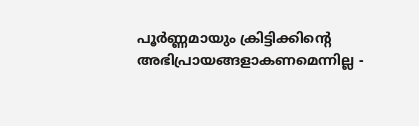പൂര്‍ണ്ണമായും ക്രിട്ടിക്കിന്റെ അഭിപ്രായങ്ങളാകണമെന്നില്ല -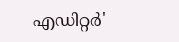എഡിറ്റര്‍'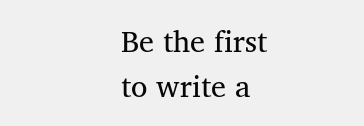Be the first to write a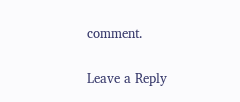comment.

Leave a Reply